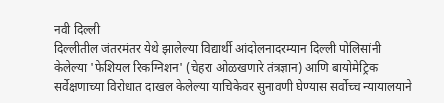नवी दिल्ली
दिल्लीतील जंतरमंतर येथे झालेल्या विद्यार्थी आंदोलनादरम्यान दिल्ली पोलिसांनी केलेल्या 'फेशियल रिकग्निशन' (चेहरा ओळखणारे तंत्रज्ञान) आणि बायोमेट्रिक सर्वेक्षणाच्या विरोधात दाखल केलेल्या याचिकेवर सुनावणी घेण्यास सर्वोच्च न्यायालयाने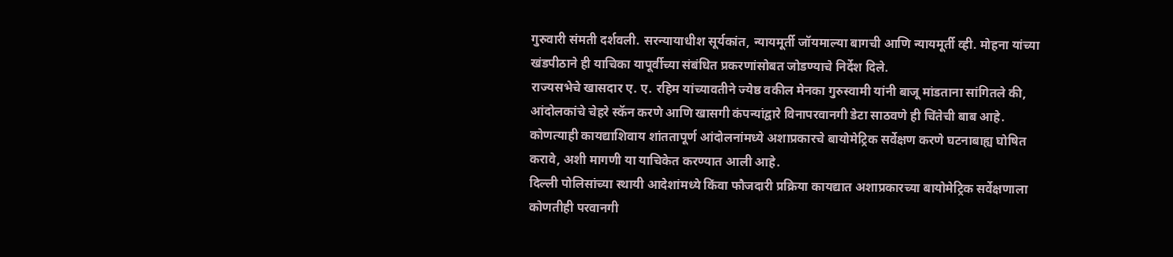गुरुवारी संमती दर्शवली. सरन्यायाधीश सूर्यकांत, न्यायमूर्ती जॉयमाल्या बागची आणि न्यायमूर्ती व्ही. मोहना यांच्या खंडपीठाने ही याचिका यापूर्वीच्या संबंधित प्रकरणांसोबत जोडण्याचे निर्देश दिले.
राज्यसभेचे खासदार ए. ए. रहिम यांच्यावतीने ज्येष्ठ वकील मेनका गुरुस्वामी यांनी बाजू मांडताना सांगितले की, आंदोलकांचे चेहरे स्कॅन करणे आणि खासगी कंपन्यांद्वारे विनापरवानगी डेटा साठवणे ही चिंतेची बाब आहे. कोणत्याही कायद्याशिवाय शांततापूर्ण आंदोलनांमध्ये अशाप्रकारचे बायोमेट्रिक सर्वेक्षण करणे घटनाबाह्य घोषित करावे, अशी मागणी या याचिकेत करण्यात आली आहे.
दिल्ली पोलिसांच्या स्थायी आदेशांमध्ये किंवा फौजदारी प्रक्रिया कायद्यात अशाप्रकारच्या बायोमेट्रिक सर्वेक्षणाला कोणतीही परवानगी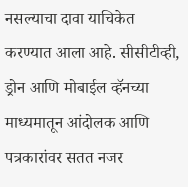नसल्याचा दावा याचिकेत करण्यात आला आहे. सीसीटीव्ही, ड्रोन आणि मोबाईल व्हॅनच्या माध्यमातून आंदोलक आणि पत्रकारांवर सतत नजर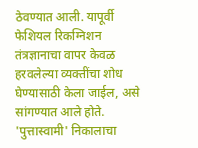ठेवण्यात आली. यापूर्वी फेशियल रिकग्निशन तंत्रज्ञानाचा वापर केवळ हरवलेल्या व्यक्तींचा शोध घेण्यासाठी केला जाईल, असे सांगण्यात आले होते. 'पुत्तास्वामी' निकालाचा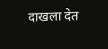दाखला देत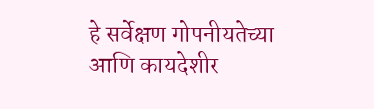हे सर्वेक्षण गोपनीयतेच्या आणि कायदेशीर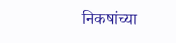निकषांच्या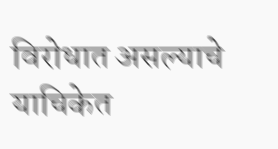विरोधात असल्याचे याचिकेत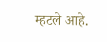म्हटले आहे.